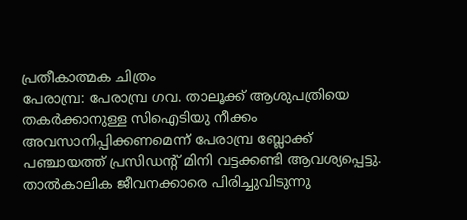പ്രതീകാത്മക ചിത്രം
പേരാമ്പ്ര: പേരാമ്പ്ര ഗവ. താലൂക്ക് ആശുപത്രിയെ തകർക്കാനുള്ള സിഐടിയു നീക്കം അവസാനിപ്പിക്കണമെന്ന് പേരാമ്പ്ര ബ്ലോക്ക് പഞ്ചായത്ത് പ്രസിഡന്റ് മിനി വട്ടക്കണ്ടി ആവശ്യപ്പെട്ടു.
താൽകാലിക ജീവനക്കാരെ പിരിച്ചുവിടുന്നു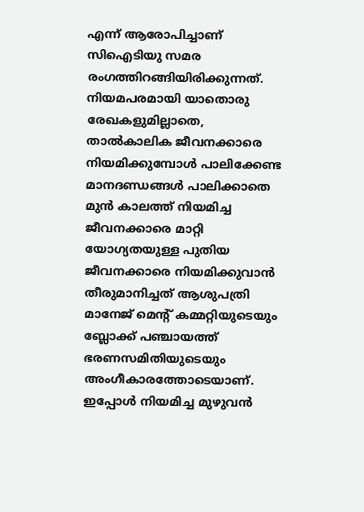എന്ന് ആരോപിച്ചാണ് സിഐടിയു സമര രംഗത്തിറങ്ങിയിരിക്കുന്നത്. നിയമപരമായി യാതൊരു രേഖകളുമില്ലാതെ, താൽകാലിക ജീവനക്കാരെ നിയമിക്കുമ്പോൾ പാലിക്കേണ്ട മാനദണ്ഡങ്ങൾ പാലിക്കാതെ മുൻ കാലത്ത് നിയമിച്ച ജീവനക്കാരെ മാറ്റി യോഗ്യതയുള്ള പുതിയ ജീവനക്കാരെ നിയമിക്കുവാൻ തീരുമാനിച്ചത് ആശുപത്രി മാനേജ് മെന്റ് കമ്മറ്റിയുടെയും ബ്ലോക്ക് പഞ്ചായത്ത് ഭരണസമിതിയുടെയും അംഗീകാരത്തോടെയാണ്. ഇപ്പോൾ നിയമിച്ച മുഴുവൻ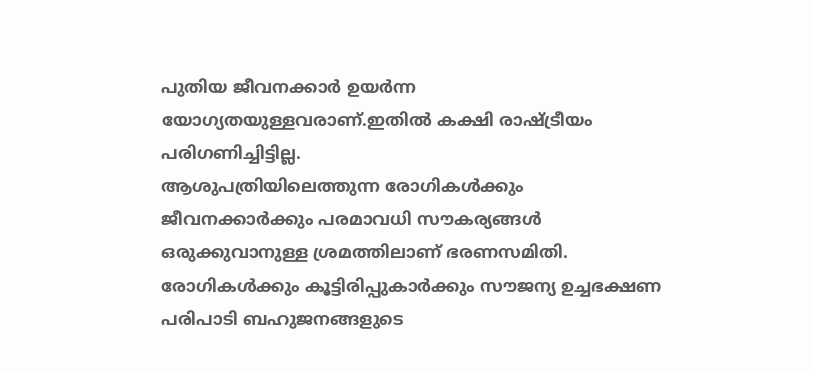പുതിയ ജീവനക്കാർ ഉയർന്ന യോഗ്യതയുള്ളവരാണ്.ഇതിൽ കക്ഷി രാഷ്ട്രീയം പരിഗണിച്ചിട്ടില്ല.
ആശുപത്രിയിലെത്തുന്ന രോഗികൾക്കും ജീവനക്കാർക്കും പരമാവധി സൗകര്യങ്ങൾ ഒരുക്കുവാനുള്ള ശ്രമത്തിലാണ് ഭരണസമിതി. രോഗികൾക്കും കൂട്ടിരിപ്പുകാർക്കും സൗജന്യ ഉച്ചഭക്ഷണ പരിപാടി ബഹുജനങ്ങളുടെ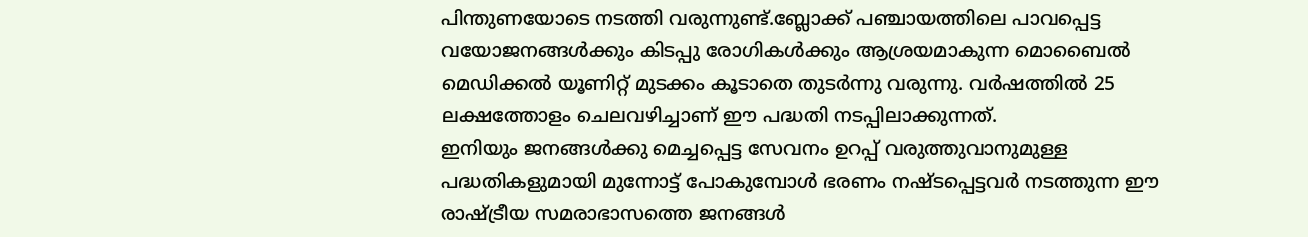പിന്തുണയോടെ നടത്തി വരുന്നുണ്ട്.ബ്ലോക്ക് പഞ്ചായത്തിലെ പാവപ്പെട്ട വയോജനങ്ങൾക്കും കിടപ്പു രോഗികൾക്കും ആശ്രയമാകുന്ന മൊബൈൽ മെഡിക്കൽ യൂണിറ്റ് മുടക്കം കൂടാതെ തുടർന്നു വരുന്നു. വർഷത്തിൽ 25 ലക്ഷത്തോളം ചെലവഴിച്ചാണ് ഈ പദ്ധതി നടപ്പിലാക്കുന്നത്.
ഇനിയും ജനങ്ങൾക്കു മെച്ചപ്പെട്ട സേവനം ഉറപ്പ് വരുത്തുവാനുമുള്ള പദ്ധതികളുമായി മുന്നോട്ട് പോകുമ്പോൾ ഭരണം നഷ്ടപ്പെട്ടവർ നടത്തുന്ന ഈ രാഷ്ട്രീയ സമരാഭാസത്തെ ജനങ്ങൾ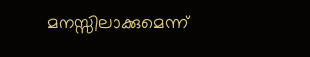മനസ്സിലാക്കുമെന്ന്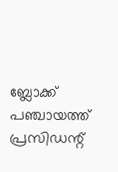ബ്ലോക്ക് പഞ്ചായത്ത് പ്രസിഡന്റ്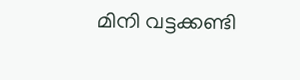മിനി വട്ടക്കണ്ടി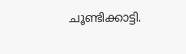ചൂണ്ടിക്കാട്ടി.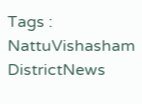Tags : NattuVishasham DistrictNews